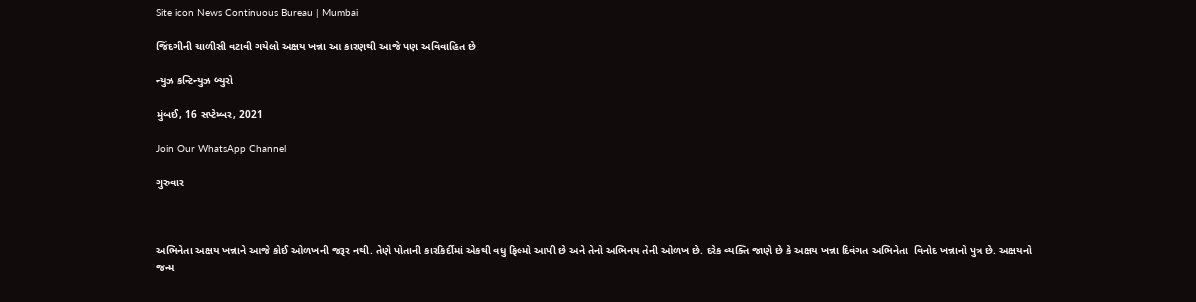Site icon News Continuous Bureau | Mumbai

જિંદગીની ચાળીસી વટાવી ગયેલો અક્ષય ખન્ના આ કારણથી આજે પણ અવિવાહિત છે

ન્યુઝ કન્ટિન્યુઝ બ્યુરો

મુંબઈ, 16 સપ્ટેમ્બર, 2021

Join Our WhatsApp Channel

ગુરુવાર



અભિનેતા અક્ષય ખન્નાને આજે કોઈ ઓળખની જરૂર નથી. તેણે પોતાની કારકિર્દીમાં એકથી વધુ ફિલ્મો આપી છે અને તેનો અભિનય તેની ઓળખ છે. દરેક વ્યક્તિ જાણે છે કે અક્ષય ખન્ના દિવંગત અભિનેતા  વિનોદ ખન્નાનો પુત્ર છે. અક્ષયનો જન્મ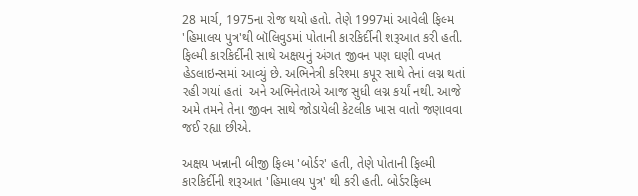28 માર્ચ, 1975ના રોજ થયો હતો. તેણે 1997માં આવેલી ફિલ્મ 'હિમાલય પુત્ર'થી બૉલિવુડમાં પોતાની કારકિર્દીની શરૂઆત કરી હતી. ફિલ્મી કારકિર્દીની સાથે અક્ષયનું અંગત જીવન પણ ઘણી વખત હેડલાઇન્સમાં આવ્યું છે. અભિનેત્રી કરિશ્મા કપૂર સાથે તેનાં લગ્ન થતાં રહી ગયાં હતાં  અને અભિનેતાએ આજ સુધી લગ્ન કર્યાં નથી. આજે અમે તમને તેના જીવન સાથે જોડાયેલી કેટલીક ખાસ વાતો જણાવવા જઈ રહ્યા છીએ.

અક્ષય ખન્નાની બીજી ફિલ્મ 'બોર્ડર' હતી, તેણે પોતાની ફિલ્મી કારકિર્દીની શરૂઆત 'હિમાલય પુત્ર' થી કરી હતી. બોર્ડરફિલ્મ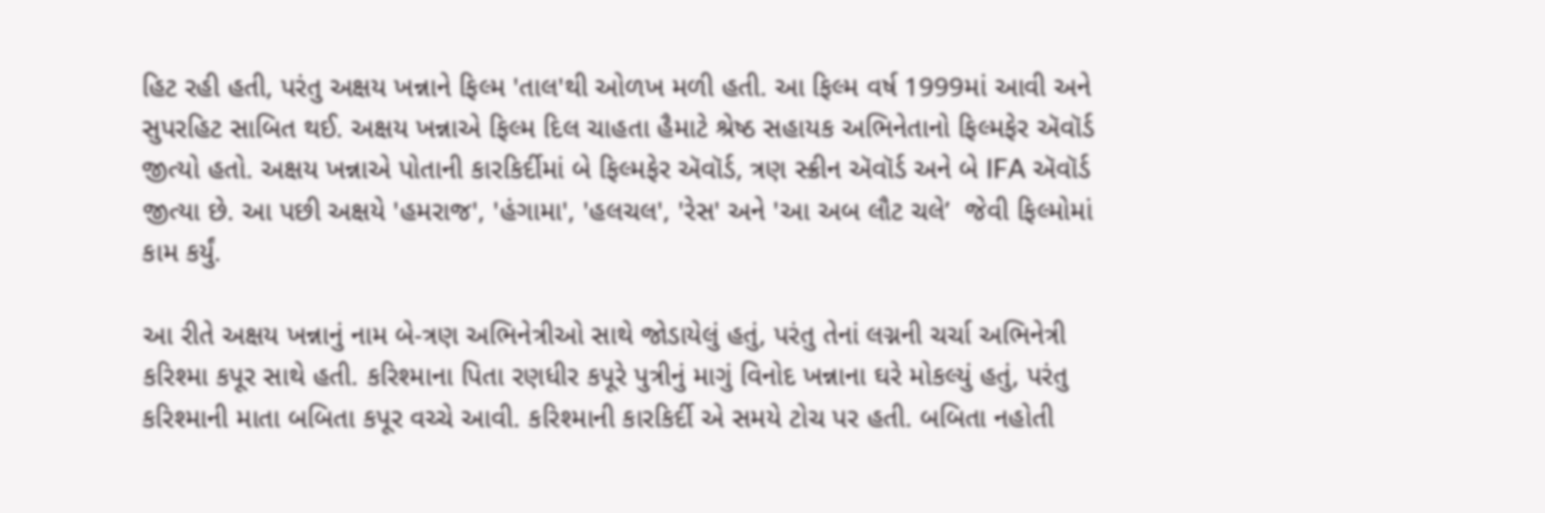હિટ રહી હતી, પરંતુ અક્ષય ખન્નાને ફિલ્મ 'તાલ'થી ઓળખ મળી હતી. આ ફિલ્મ વર્ષ 1999માં આવી અને સુપરહિટ સાબિત થઈ. અક્ષય ખન્નાએ ફિલ્મ દિલ ચાહતા હૈમાટે શ્રેષ્ઠ સહાયક અભિનેતાનો ફિલ્મફેર ઍવૉર્ડ જીત્યો હતો. અક્ષય ખન્નાએ પોતાની કારકિર્દીમાં બે ફિલ્મફેર ઍવૉર્ડ, ત્રણ સ્ક્રીન ઍવૉર્ડ અને બે IFA ઍવૉર્ડ જીત્યા છે. આ પછી અક્ષયે 'હમરાજ', 'હંગામા', 'હલચલ', 'રેસ' અને 'આ અબ લૌટ ચલે’  જેવી ફિલ્મોમાં કામ કર્યું.

આ રીતે અક્ષય ખન્નાનું નામ બે-ત્રણ અભિનેત્રીઓ સાથે જોડાયેલું હતું, પરંતુ તેનાં લગ્નની ચર્ચા અભિનેત્રી કરિશ્મા કપૂર સાથે હતી. કરિશ્માના પિતા રણધીર કપૂરે પુત્રીનું માગું વિનોદ ખન્નાના ઘરે મોકલ્યું હતું, પરંતુ કરિશ્માની માતા બબિતા કપૂર વચ્ચે આવી. કરિશ્માની કારકિર્દી એ સમયે ટોચ પર હતી. બબિતા નહોતી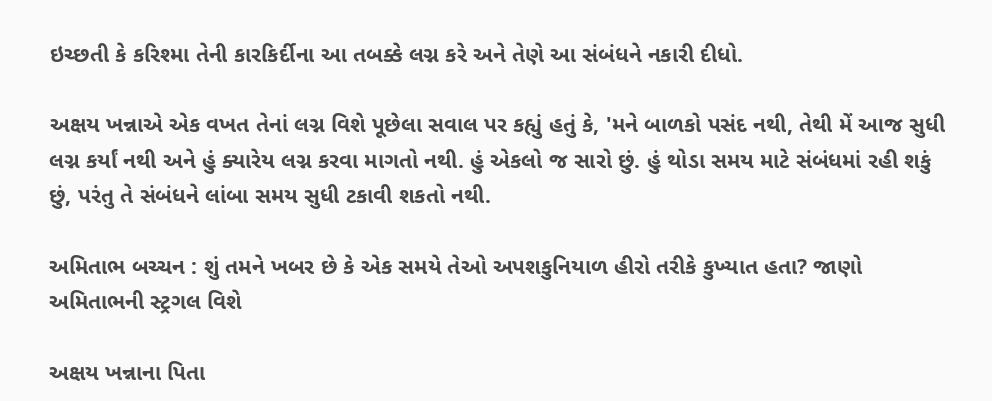ઇચ્છતી કે કરિશ્મા તેની કારકિર્દીના આ તબક્કે લગ્ન કરે અને તેણે આ સંબંધને નકારી દીધો.

અક્ષય ખન્નાએ એક વખત તેનાં લગ્ન વિશે પૂછેલા સવાલ પર કહ્યું હતું કે, 'મને બાળકો પસંદ નથી, તેથી મેં આજ સુધી લગ્ન કર્યાં નથી અને હું ક્યારેય લગ્ન કરવા માગતો નથી. હું એકલો જ સારો છું. હું થોડા સમય માટે સંબંધમાં રહી શકું છું, પરંતુ તે સંબંધને લાંબા સમય સુધી ટકાવી શકતો નથી.

અમિતાભ બચ્ચન : શું તમને ખબર છે કે એક સમયે તેઓ અપશકુનિયાળ હીરો તરીકે કુખ્યાત હતા? જાણો અમિતાભની સ્ટ્રગલ વિશે

અક્ષય ખન્નાના પિતા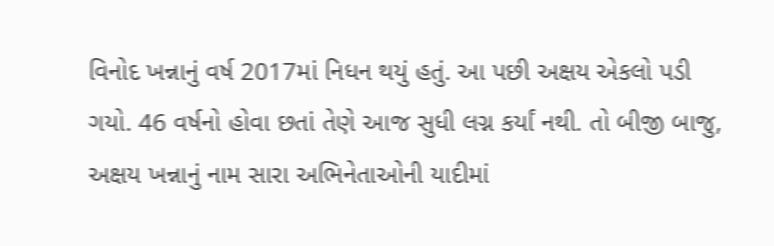વિનોદ ખન્નાનું વર્ષ 2017માં નિધન થયું હતું. આ પછી અક્ષય એકલો પડી ગયો. 46 વર્ષનો હોવા છતાં તેણે આજ સુધી લગ્ન કર્યાં નથી. તો બીજી બાજુ, અક્ષય ખન્નાનું નામ સારા અભિનેતાઓની યાદીમાં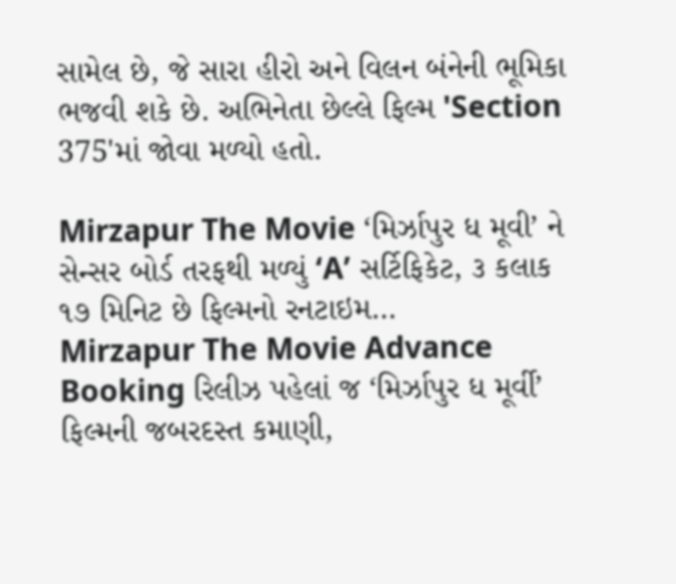સામેલ છે, જે સારા હીરો અને વિલન બંનેની ભૂમિકા ભજવી શકે છે. અભિનેતા છેલ્લે ફિલ્મ 'Section 375'માં જોવા મળ્યો હતો.

Mirzapur The Movie ‘મિર્ઝાપુર ધ મૂવી’ ને સેન્સર બોર્ડ તરફથી મળ્યું ‘A’ સર્ટિફિકેટ, ૩ કલાક ૧૭ મિનિટ છે ફિલ્મનો રનટાઇમ…
Mirzapur The Movie Advance Booking રિલીઝ પહેલાં જ ‘મિર્ઝાપુર ધ મૂર્વી’ ફિલ્મની જબરદસ્ત કમાણી,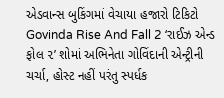એડવાન્સ બુકિંગમાં વેચાયા હજારો ટિકિટો
Govinda Rise And Fall 2 ‘રાઈઝ એન્ડ ફોલ ૨’ શોમાં અભિનેતા ગોવિંદાની એન્ટ્રીની ચર્ચા, હોસ્ટ નહીં પરંતુ સ્પર્ધક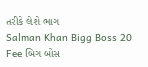તરીકે લેશે ભાગ
Salman Khan Bigg Boss 20 Fee બિગ બોસ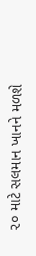૨૦ માટે સલમાન ખાનને મળશે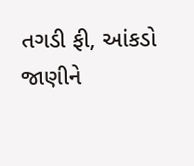તગડી ફી, આંકડો જાણીને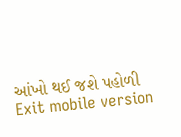આંખો થઈ જશે પહોળી
Exit mobile version